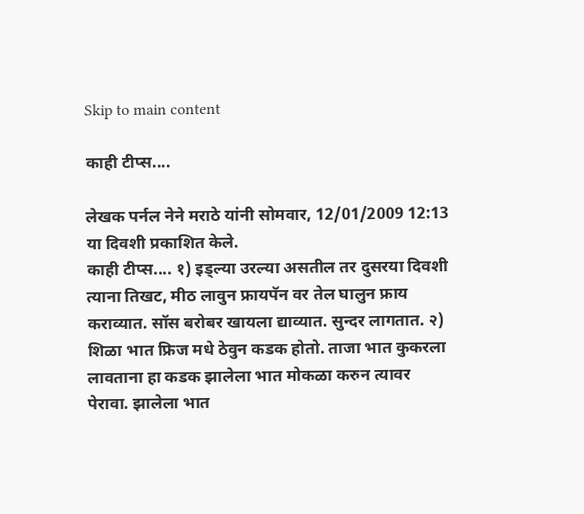Skip to main content

काही टीप्स....

लेखक पर्नल नेने मराठे यांनी सोमवार, 12/01/2009 12:13 या दिवशी प्रकाशित केले.
काही टीप्स.... १) इड्ल्या उरल्या असतील तर दुसरया दिवशी त्याना तिखट, मीठ लावुन फ्रायपॅन वर तेल घालुन फ्राय कराव्यात. सॉस बरोबर खायला द्याव्यात. सुन्दर लागतात. २) शिळा भात फ्रिज मधे ठेवुन कडक होतो. ताजा भात कुकरला लावताना हा कडक झालेला भात मोकळा करुन त्यावर पेरावा. झालेला भात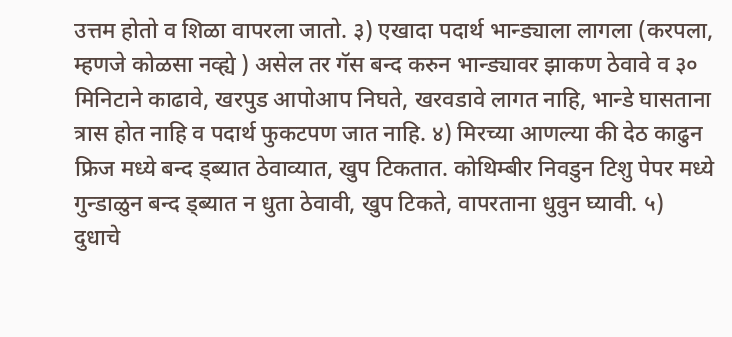उत्तम होतो व शिळा वापरला जातो. ३) एखादा पदार्थ भान्ड्याला लागला (करपला, म्हणजे कोळसा नव्ह्ये ) असेल तर गॅस बन्द करुन भान्ड्यावर झाकण ठेवावे व ३० मिनिटाने काढावे, खरपुड आपोआप निघते, खरवडावे लागत नाहि, भान्डे घासताना त्रास होत नाहि व पदार्थ फुकटपण जात नाहि. ४) मिरच्या आणल्या की देठ काढुन फ्रिज मध्ये बन्द ड्ब्यात ठेवाव्यात, खुप टिकतात. कोथिम्बीर निवडुन टिशु पेपर मध्ये गुन्डाळुन बन्द ड्ब्यात न धुता ठेवावी, खुप टिकते, वापरताना धुवुन घ्यावी. ५) दुधाचे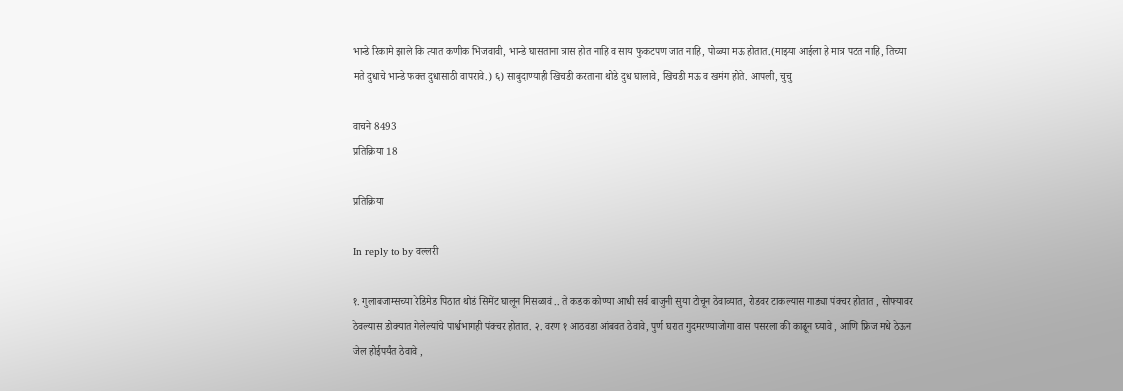भान्डे रिकामे झाले कि त्यात कणीक भिजवावी, भान्डे घासताना त्रास होत नाहि व साय फुकटपण जात नाहि, पोळ्या मऊ होतात.(माझ्या आईला हे मात्र पटत नाहि, तिच्या मते दुधाचे भान्डे फक्त दुधासाठी वापरावे.) ६) साबुदाण्याही खिचडी करताना थोडे दुध घालावे, खिचडी मऊ व खमंग होते. आपली, चुचु

वाचने 8493
प्रतिक्रिया 18

प्रतिक्रिया

In reply to by वल्लरी

१. गुलाबजाम्सच्या रेडिमेड पिठात थोडं सिमेंट घालून मिसळावं .. ते कडक कोण्या आधी सर्व बाजुनी सुया टोचून ठेवाव्यात, रोडवर टाकल्यास गाड्या पंक्चर होतात , सोफ्यावर ठेवल्यास डोक्यात गेलेल्यांचे पार्श्वभागही पंक्चर होतात. २. वरण १ आठवडा आंबवत ठेवावे, पुर्ण घरात गुदमरण्याजोगा वास पसरला की काढून घ्यावे , आणि फ्रिज मधे ठेऊन जेल होईपर्यंत ठेवावे ,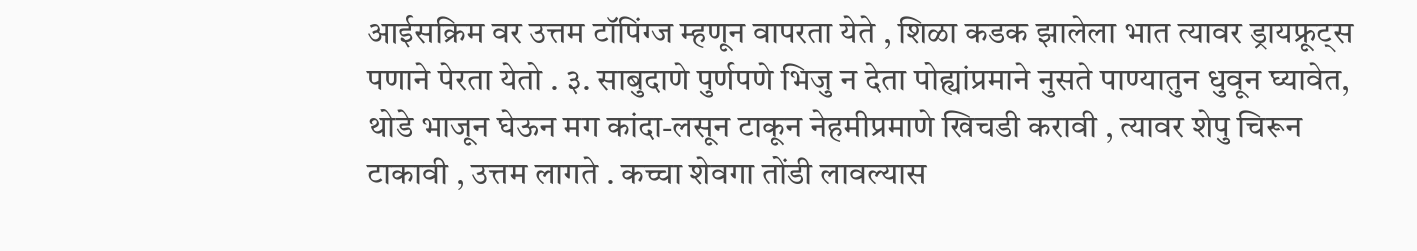आईसक्रिम वर उत्तम टॉपिंग्ज म्हणून वापरता येते , शिळा कडक झालेला भात त्यावर ड्रायफ्रूट्स पणाने पेरता येतो . ३. साबुदाणे पुर्णपणे भिजु न देता पोह्यांप्रमाने नुसते पाण्यातुन धुवून घ्यावेत, थोडे भाजून घेऊन मग कांदा-लसून टाकून नेहमीप्रमाणे खिचडी करावी , त्यावर शेपु चिरून टाकावी , उत्तम लागते . कच्चा शेवगा तोंडी लावल्यास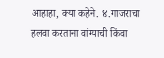आहाहा, क्या कहेने. ४.गाजराचा हलवा करताना वांग्याची किंवा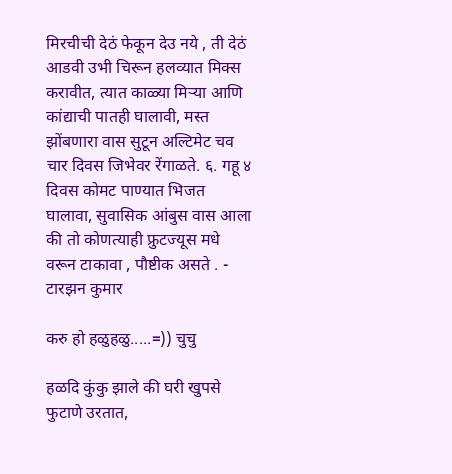मिरचीची देठं फेकून देउ नये , ती देठं आडवी उभी चिरून हलव्यात मिक्स करावीत, त्यात काळ्या मिर्‍या आणि कांद्याची पातही घालावी, मस्त झोंबणारा वास सुटून अल्टिमेट चव चार दिवस जिभेवर रेंगाळते. ६. गहू ४ दिवस कोमट पाण्यात भिजत घालावा, सुवासिक आंबुस वास आला की तो कोणत्याही फ्रुटज्यूस मधे वरून टाकावा , पौष्टीक असते . - टारझन कुमार

करु हो हळुहळु.....=)) चुचु

हळदि कुंकु झाले की घरी खुपसे फुटाणे उरतात,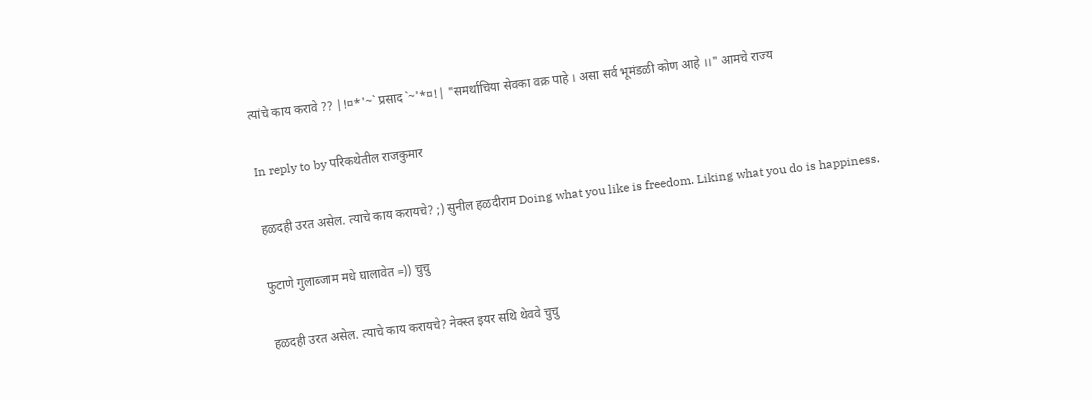त्यांचे काय करावे ?? |!¤*'~` प्रसाद `~'*¤!| "समर्थाचिया सेवका वक्र पाहे । असा सर्व भूमंडळी कोण आहे ।।" आमचे राज्य

In reply to by परिकथेतील राजकुमार

हळदही उरत असेल. त्याचे काय करायचे? ;) सुनील हळदीराम Doing what you like is freedom. Liking what you do is happiness.

फुटाणे गुलाब्जाम मधे घालावेत =)) चुचु

हळदही उरत असेल. त्याचे काय करायचे? नेक्स्त इयर सथि थेववे चुचु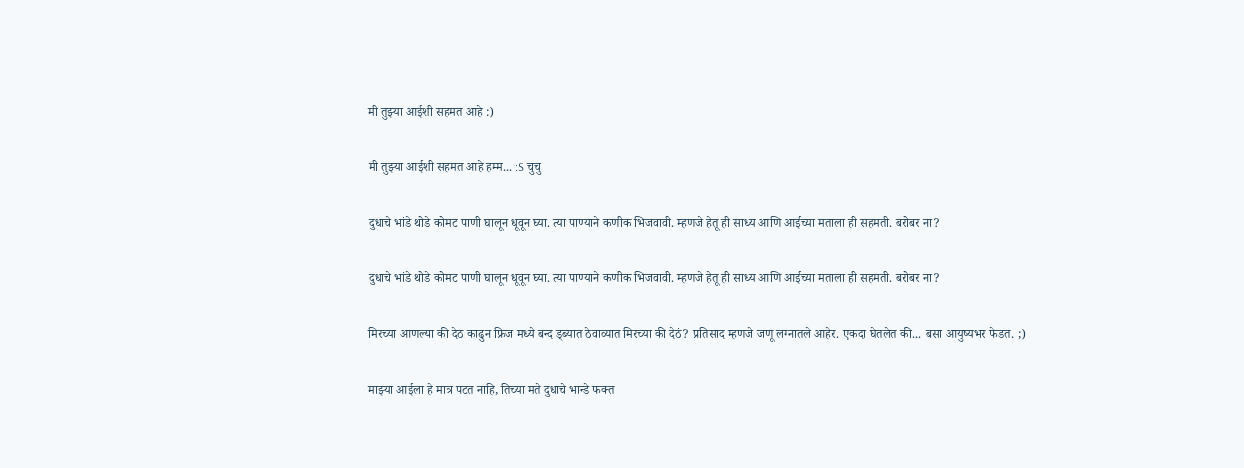मी तुझ्या आईशी सहमत आहे :)

मी तुझ्या आईशी सहमत आहे हम्म... :S चुचु

दुधाचे भांडे थोडे कोमट पाणी घालून धूवून घ्या. त्या पाण्याने कणीक भिजवावी. म्हणजे हेतू ही साध्य आणि आईच्या मताला ही सहमती. बरोबर ना?

दुधाचे भांडे थोडे कोमट पाणी घालून धूवून घ्या. त्या पाण्याने कणीक भिजवावी. म्हणजे हेतू ही साध्य आणि आईच्या मताला ही सहमती. बरोबर ना?

मिरच्या आणल्या की देठ काढुन फ्रिज मध्ये बन्द ड्ब्यात ठेवाव्यात मिरच्या की देठं? प्रतिसाद म्हणजे जणू लग्नातले आहेर. एकदा घेतलेत की... बसा आयुष्यभर फेडत. ;)

माझ्या आईला हे मात्र पटत नाहि, तिच्या मते दुधाचे भान्डे फक्त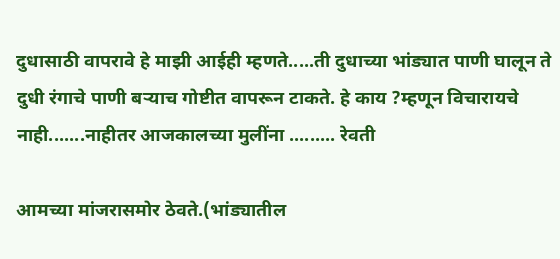दुधासाठी वापरावे हे माझी आईही म्हणते.....ती दुधाच्या भांड्यात पाणी घालून ते दुधी रंगाचे पाणी बर्‍याच गोष्टीत वापरून टाकते. हे काय ?म्हणून विचारायचे नाही.......नाहीतर आजकालच्या मुलींना ......... रेवती

आमच्या मांजरासमोर ठेवते.(भांड्यातील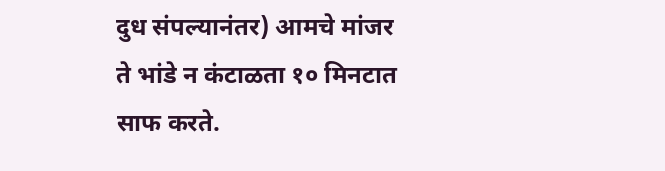दुध संपल्यानंतर) आमचे मांजर ते भांडे न कंटाळता १० मिनटात साफ करते.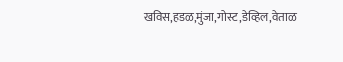खविस,हडळ,मुंजा,गोस्ट,डेव्हिल,वेताळ